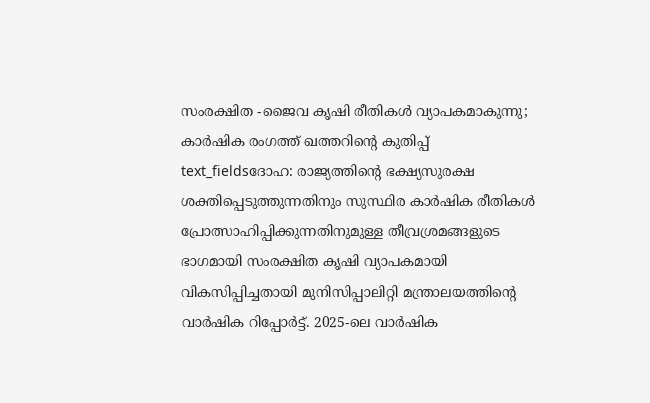സംരക്ഷിത -ജൈവ കൃഷി രീതികൾ വ്യാപകമാകുന്നു; കാർഷിക രംഗത്ത് ഖത്തറിന്റെ കുതിപ്പ്
text_fieldsദോഹ: രാജ്യത്തിന്റെ ഭക്ഷ്യസുരക്ഷ ശക്തിപ്പെടുത്തുന്നതിനും സുസ്ഥിര കാർഷിക രീതികൾ പ്രോത്സാഹിപ്പിക്കുന്നതിനുമുള്ള തീവ്രശ്രമങ്ങളുടെ ഭാഗമായി സംരക്ഷിത കൃഷി വ്യാപകമായി വികസിപ്പിച്ചതായി മുനിസിപ്പാലിറ്റി മന്ത്രാലയത്തിന്റെ വാർഷിക റിപ്പോർട്ട്. 2025-ലെ വാർഷിക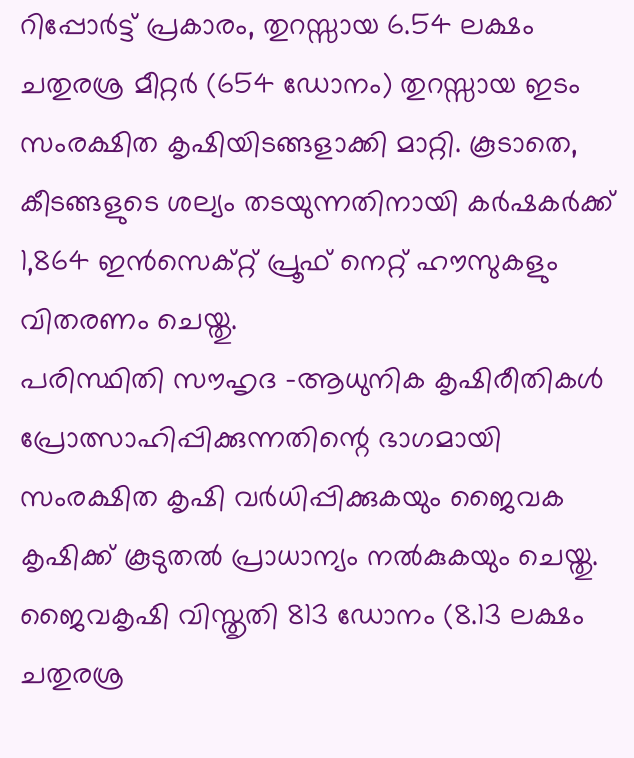റിപ്പോർട്ട് പ്രകാരം, തുറസ്സായ 6.54 ലക്ഷം ചതുരശ്ര മീറ്റർ (654 ഡോനം) തുറസ്സായ ഇടം സംരക്ഷിത കൃഷിയിടങ്ങളാക്കി മാറ്റി. കൂടാതെ, കീടങ്ങളുടെ ശല്യം തടയുന്നതിനായി കർഷകർക്ക് 1,864 ഇൻസെക്റ്റ് പ്രൂഫ് നെറ്റ് ഹൗസുകളും വിതരണം ചെയ്തു.
പരിസ്ഥിതി സൗഹൃദ -ആധുനിക കൃഷിരീതികൾ പ്രോത്സാഹിപ്പിക്കുന്നതിന്റെ ഭാഗമായി സംരക്ഷിത കൃഷി വർധിപ്പിക്കുകയും ജൈവക കൃഷിക്ക് കൂടുതൽ പ്രാധാന്യം നൽകുകയും ചെയ്തു. ജൈവകൃഷി വിസ്തൃതി 813 ഡോനം (8.13 ലക്ഷം ചതുരശ്ര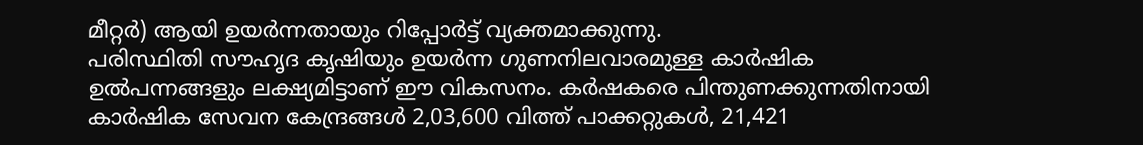മീറ്റർ) ആയി ഉയർന്നതായും റിപ്പോർട്ട് വ്യക്തമാക്കുന്നു.
പരിസ്ഥിതി സൗഹൃദ കൃഷിയും ഉയർന്ന ഗുണനിലവാരമുള്ള കാർഷിക ഉൽപന്നങ്ങളും ലക്ഷ്യമിട്ടാണ് ഈ വികസനം. കർഷകരെ പിന്തുണക്കുന്നതിനായി കാർഷിക സേവന കേന്ദ്രങ്ങൾ 2,03,600 വിത്ത് പാക്കറ്റുകൾ, 21,421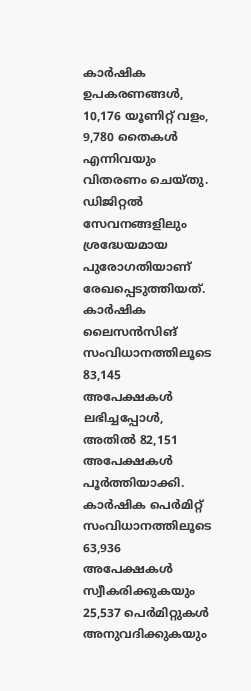കാർഷിക ഉപകരണങ്ങൾ, 10,176 യൂണിറ്റ് വളം, 9,780 തൈകൾ എന്നിവയും വിതരണം ചെയ്തു.
ഡിജിറ്റൽ സേവനങ്ങളിലും ശ്രദ്ധേയമായ പുരോഗതിയാണ് രേഖപ്പെടുത്തിയത്. കാർഷിക ലൈസൻസിങ് സംവിധാനത്തിലൂടെ 83,145 അപേക്ഷകൾ ലഭിച്ചപ്പോൾ, അതിൽ 82,151 അപേക്ഷകൾ പൂർത്തിയാക്കി. കാർഷിക പെർമിറ്റ് സംവിധാനത്തിലൂടെ 63,936 അപേക്ഷകൾ സ്വീകരിക്കുകയും 25,537 പെർമിറ്റുകൾ അനുവദിക്കുകയും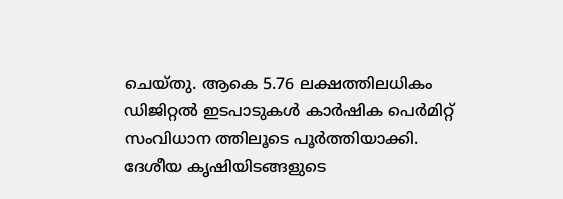ചെയ്തു. ആകെ 5.76 ലക്ഷത്തിലധികം ഡിജിറ്റൽ ഇടപാടുകൾ കാർഷിക പെർമിറ്റ് സംവിധാന ത്തിലൂടെ പൂർത്തിയാക്കി.
ദേശീയ കൃഷിയിടങ്ങളുടെ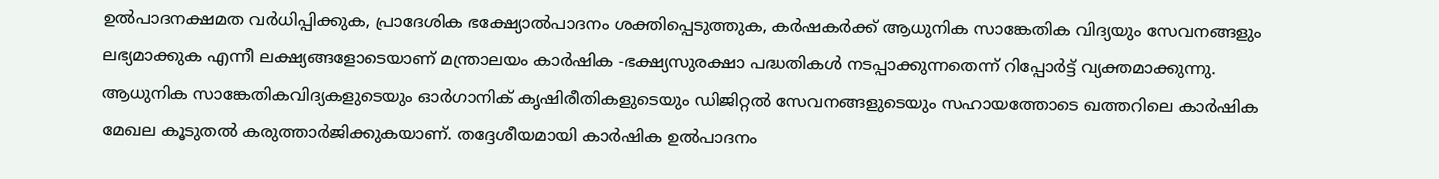ഉൽപാദനക്ഷമത വർധിപ്പിക്കുക, പ്രാദേശിക ഭക്ഷ്യോൽപാദനം ശക്തിപ്പെടുത്തുക, കർഷകർക്ക് ആധുനിക സാങ്കേതിക വിദ്യയും സേവനങ്ങളും ലഭ്യമാക്കുക എന്നീ ലക്ഷ്യങ്ങളോടെയാണ് മന്ത്രാലയം കാർഷിക -ഭക്ഷ്യസുരക്ഷാ പദ്ധതികൾ നടപ്പാക്കുന്നതെന്ന് റിപ്പോർട്ട് വ്യക്തമാക്കുന്നു.
ആധുനിക സാങ്കേതികവിദ്യകളുടെയും ഓർഗാനിക് കൃഷിരീതികളുടെയും ഡിജിറ്റൽ സേവനങ്ങളുടെയും സഹായത്തോടെ ഖത്തറിലെ കാർഷിക മേഖല കൂടുതൽ കരുത്താർജിക്കുകയാണ്. തദ്ദേശീയമായി കാർഷിക ഉൽപാദനം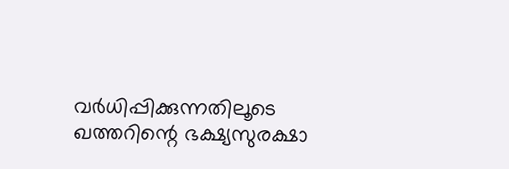വർധിപ്പിക്കുന്നതിലൂടെ ഖത്തറിന്റെ ഭക്ഷ്യസുരക്ഷാ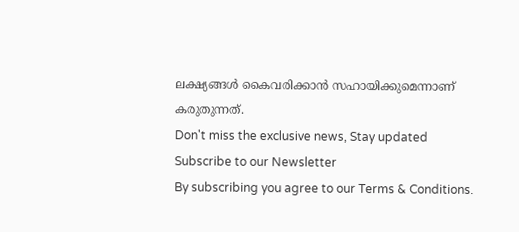ലക്ഷ്യങ്ങൾ കൈവരിക്കാൻ സഹായിക്കുമെന്നാണ് കരുതുന്നത്.
Don't miss the exclusive news, Stay updated
Subscribe to our Newsletter
By subscribing you agree to our Terms & Conditions.